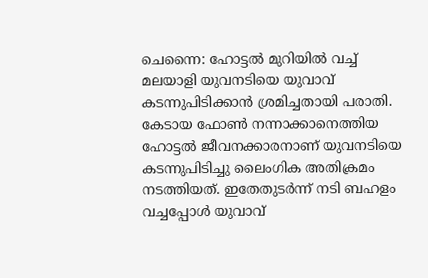ചെന്നൈ: ഹോട്ടല്‍ മുറിയില്‍ വച്ച് മലയാളി യുവനടിയെ യുവാവ് കടന്നുപിടിക്കാന്‍ ശ്രമിച്ചതായി പരാതി. കേടായ ഫോണ്‍ നന്നാക്കാനെത്തിയ ഹോട്ടല്‍ ജീവനക്കാരനാണ് യുവനടിയെ കടന്നുപിടിച്ചു ലൈംഗിക അതിക്രമം നടത്തിയത്. ഇതേതുടര്‍ന്ന് നടി ബഹളം വച്ചപ്പോള്‍ യുവാവ്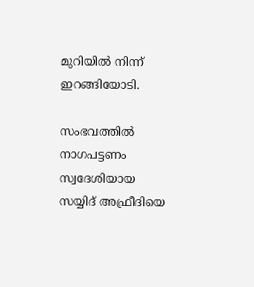മുറിയില്‍ നിന്ന് ഇറങ്ങിയോടി.

സംഭവത്തില്‍ നാഗപട്ടണം സ്വദേശിയായ സയ്യിദ് അഫ്രീദിയെ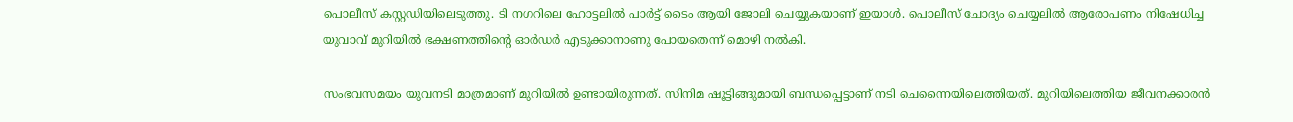പൊലീസ് കസ്റ്റഡിയിലെടുത്തു. ടി നഗറിലെ ഹോട്ടലില്‍ പാര്‍ട്ട് ടൈം ആയി ജോലി ചെയ്യുകയാണ് ഇയാള്‍. പൊലീസ് ചോദ്യം ചെയ്യലില്‍ ആരോപണം നിഷേധിച്ച യുവാവ് മുറിയില്‍ ഭക്ഷണത്തിന്റെ ഓര്‍ഡര്‍ എടുക്കാനാണു പോയതെന്ന് മൊഴി നല്‍കി.

സംഭവസമയം യുവനടി മാത്രമാണ് മുറിയില്‍ ഉണ്ടായിരുന്നത്. സിനിമ ഷൂട്ടിങ്ങുമായി ബന്ധപ്പെട്ടാണ് നടി ചെന്നൈയിലെത്തിയത്. മുറിയിലെത്തിയ ജീവനക്കാരന്‍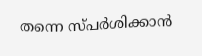തന്നെ സ്പര്‍ശിക്കാന്‍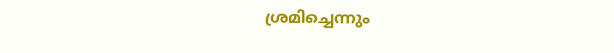ശ്രമിച്ചെന്നും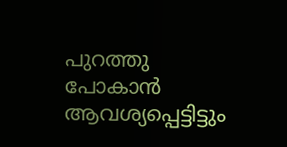പുറത്തു പോകാന്‍ ആവശ്യപ്പെട്ടിട്ടും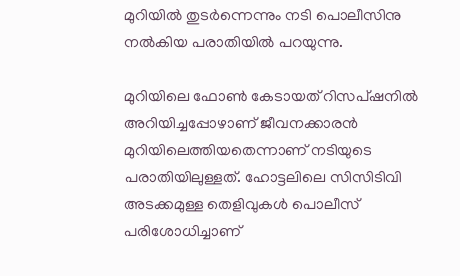മുറിയില്‍ തുടര്‍ന്നെന്നും നടി പൊലീസിനു നല്‍കിയ പരാതിയില്‍ പറയുന്നു.

മുറിയിലെ ഫോണ്‍ കേടായത് റിസപ്ഷനില്‍ അറിയിച്ചപ്പോഴാണ് ജീവനക്കാരന്‍ മുറിയിലെത്തിയതെന്നാണ് നടിയുടെ പരാതിയിലുള്ളത്. ഹോട്ടലിലെ സിസിടിവി അടക്കമുള്ള തെളിവുകള്‍ പൊലീസ് പരിശോധിച്ചാണ്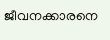ജീവനക്കാരനെ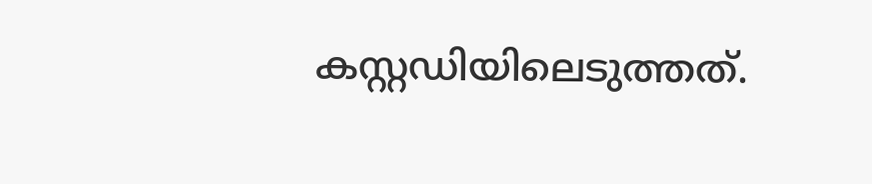കസ്റ്റഡിയിലെടുത്തത്.